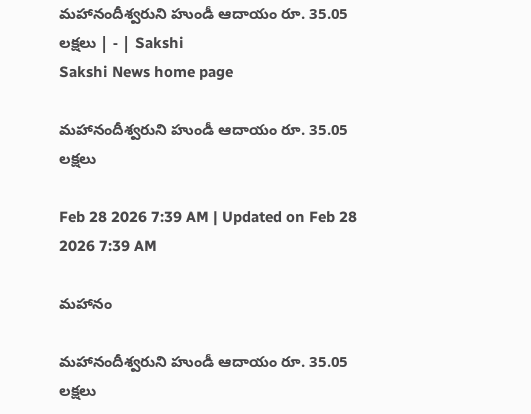మహానందీశ్వరుని హుండీ ఆదాయం రూ. 35.05 లక్షలు | - | Sakshi
Sakshi News home page

మహానందీశ్వరుని హుండీ ఆదాయం రూ. 35.05 లక్షలు

Feb 28 2026 7:39 AM | Updated on Feb 28 2026 7:39 AM

మహానం

మహానందీశ్వరుని హుండీ ఆదాయం రూ. 35.05 లక్షలు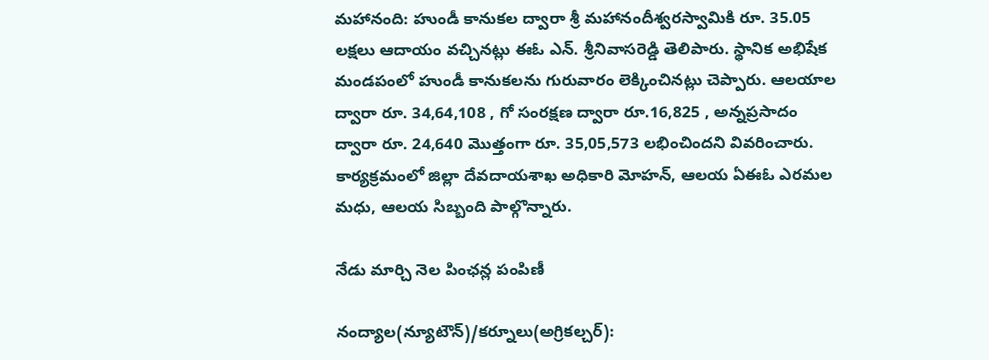మహానంది: హుండీ కానుకల ద్వారా శ్రీ మహానందీశ్వరస్వామికి రూ. 35.05 లక్షలు ఆదాయం వచ్చినట్లు ఈఓ ఎన్‌. శ్రీనివాసరెడ్డి తెలిపారు. స్థానిక అభిషేక మండపంలో హుండీ కానుకలను గురువారం లెక్కించినట్లు చెప్పారు. ఆలయాల ద్వారా రూ. 34,64,108 , గో సంరక్షణ ద్వారా రూ.16,825 , అన్నప్రసాదం ద్వారా రూ. 24,640 మొత్తంగా రూ. 35,05,573 లభించిందని వివరించారు. కార్యక్రమంలో జిల్లా దేవదాయశాఖ అధికారి మోహన్‌, ఆలయ ఏఈఓ ఎరమల మధు, ఆలయ సిబ్బంది పాల్గొన్నారు.

నేడు మార్చి నెల పింఛన్ల పంపిణీ

నంద్యాల(న్యూటౌన్‌)/కర్నూలు(అగ్రికల్చర్‌):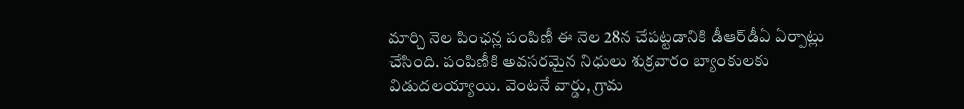మార్చి నెల పింఛన్ల పంపిణీ ఈ నెల 28న చేపట్టడానికి డీఆర్‌డీఏ ఏర్పాట్లు చేసింది. పంపిణీకి అవసరమైన నిధులు శుక్రవారం బ్యాంకులకు విడుదలయ్యాయి. వెంటనే వార్డు, గ్రామ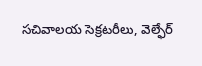సచివాలయ సెక్రటరీలు, వెల్ఫేర్‌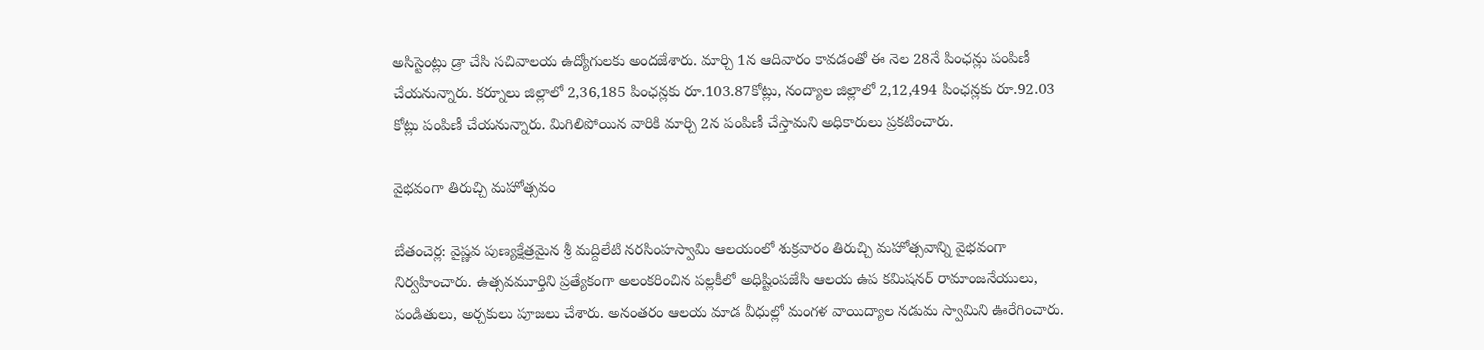అసిస్టెంట్లు డ్రా చేసి సచివాలయ ఉద్యోగులకు అందజేశారు. మార్చి 1న ఆదివారం కావడంతో ఈ నెల 28నే పింఛన్లు పంపిణీ చేయనున్నారు. కర్నూలు జిల్లాలో 2,36,185 పింఛన్లకు రూ.103.87కోట్లు, నంద్యాల జిల్లాలో 2,12,494 పింఛన్లకు రూ.92.03 కోట్లు పంపిణీ చేయనున్నారు. మిగిలిపోయిన వారికి మార్చి 2న పంపిణీ చేస్తామని అధికారులు ప్రకటించారు.

వైభవంగా తిరుచ్చి మహోత్సవం

బేతంచెర్ల: వైష్ణవ పుణ్యక్షేత్రమైన శ్రీ మద్దిలేటి నరసింహస్వామి ఆలయంలో శుక్రవారం తిరుచ్చి మహోత్సవాన్ని వైభవంగా నిర్వహించారు. ఉత్సవమూర్తిని ప్రత్యేకంగా అలంకరించిన పల్లకీలో అధిష్టింపజేసి ఆలయ ఉప కమిషనర్‌ రామాంజనేయులు, పండితులు, అర్చకులు పూజలు చేశారు. అనంతరం ఆలయ మాడ వీధుల్లో మంగళ వాయిద్యాల నడుమ స్వామిని ఊరేగించారు.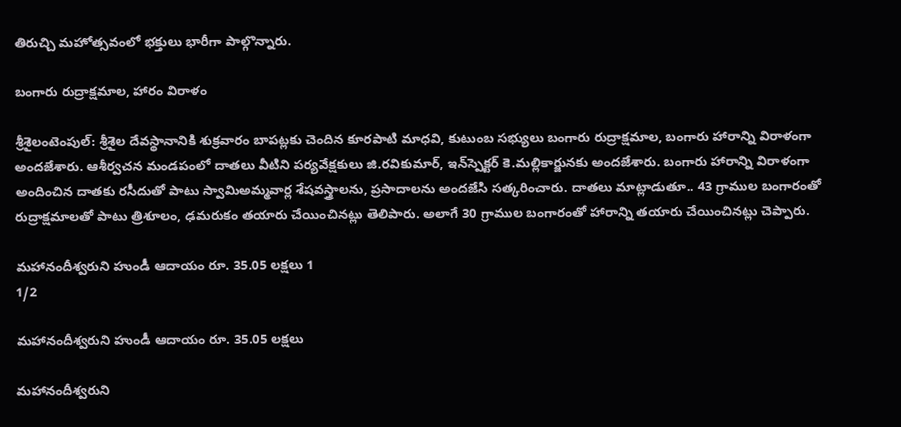తిరుచ్చి మహోత్సవంలో భక్తులు భారీగా పాల్గొన్నారు.

బంగారు రుద్రాక్షమాల, హారం విరాళం

శ్రీశైలంటెంపుల్‌: శ్రీశైల దేవస్థానానికి శుక్రవారం బాపట్లకు చెందిన కూరపాటి మాధవి, కుటుంబ సభ్యులు బంగారు రుద్రాక్షమాల, బంగారు హారాన్ని విరాళంగా అందజేశారు. ఆశీర్వచన మండపంలో దాతలు వీటిని పర్యవేక్షకులు జి.రవికుమార్‌, ఇన్‌స్పెక్టర్‌ కె.మల్లికార్జునకు అందజేశారు. బంగారు హారాన్ని విరాళంగా అందించిన దాతకు రసీదుతో పాటు స్వామిఅమ్మవార్ల శేషవస్త్రాలను, ప్రసాదాలను అందజేసి సత్కరించారు. దాతలు మాట్లాడుతూ.. 43 గ్రాముల బంగారంతో రుద్రాక్షమాలతో పాటు త్రిశూలం, ఢమరుకం తయారు చేయించినట్లు తెలిపారు. అలాగే 30 గ్రాముల బంగారంతో హారాన్ని తయారు చేయించినట్లు చెప్పారు.

మహానందీశ్వరుని హుండీ ఆదాయం రూ. 35.05 లక్షలు 1
1/2

మహానందీశ్వరుని హుండీ ఆదాయం రూ. 35.05 లక్షలు

మహానందీశ్వరుని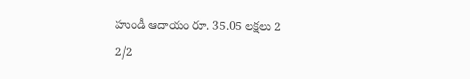హుండీ ఆదాయం రూ. 35.05 లక్షలు 2
2/2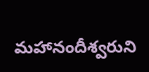మహానందీశ్వరుని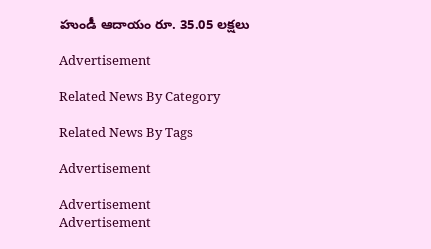హుండీ ఆదాయం రూ. 35.05 లక్షలు

Advertisement

Related News By Category

Related News By Tags

Advertisement

Advertisement
Advertisement